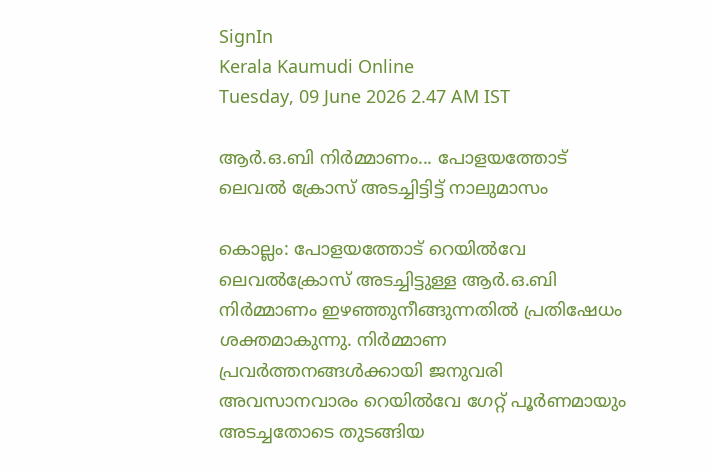SignIn
Kerala Kaumudi Online
Tuesday, 09 June 2026 2.47 AM IST

ആർ.ഒ.ബി നിർമ്മാണം... പോളയത്തോട് ലെവൽ ക്രോസ് അടച്ചിട്ടിട്ട് നാലുമാസം

കൊല്ലം: പോളയത്തോട് റെയിൽവേ ലെവൽക്രോസ് അടച്ചിട്ടുള്ള ആർ.ഒ.ബി നിർമ്മാണം ഇഴഞ്ഞുനീങ്ങുന്നതിൽ പ്രതിഷേധം ശക്തമാകുന്നു. നിർമ്മാണ പ്രവർത്തനങ്ങൾക്കായി ജനുവരി അവസാനവാരം റെയിൽവേ ഗേറ്റ് പൂർണമായും അടച്ചതോടെ തുടങ്ങിയ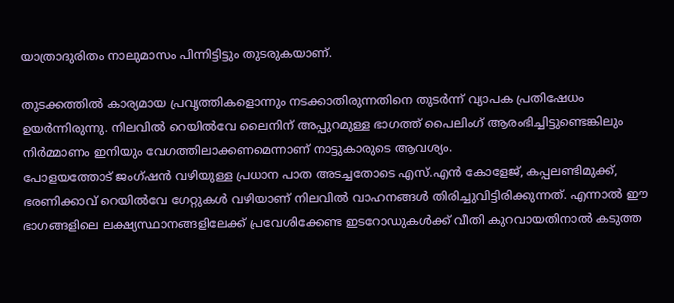യാത്രാദുരിതം നാലുമാസം പിന്നിട്ടിട്ടും തുടരുകയാണ്.

തുടക്കത്തിൽ കാര്യമായ പ്രവൃത്തികളൊന്നും നടക്കാതിരുന്നതിനെ തുടർന്ന് വ്യാപക പ്രതിഷേധം ഉയർന്നിരുന്നു. നിലവിൽ റെയിൽവേ ലൈനിന് അപ്പുറമുള്ള ഭാഗത്ത് പൈലിംഗ് ആരംഭിച്ചിട്ടുണ്ടെങ്കിലും നിർമ്മാണം ഇനിയും വേഗത്തിലാക്കണമെന്നാണ് നാട്ടുകാരുടെ ആവശ്യം.
പോളയത്തോട് ജംഗ്ഷൻ വഴിയുള്ള പ്രധാന പാത അടച്ചതോടെ എസ്.എൻ കോളേജ്, കപ്പലണ്ടിമുക്ക്, ഭരണിക്കാവ് റെയിൽവേ ഗേറ്റുകൾ വഴിയാണ് നിലവിൽ വാഹനങ്ങൾ തിരിച്ചുവിട്ടിരിക്കുന്നത്. എന്നാൽ ഈ ഭാഗങ്ങളിലെ ലക്ഷ്യസ്ഥാനങ്ങളിലേക്ക് പ്രവേശിക്കേണ്ട ഇടറോഡുകൾക്ക് വീതി കുറവായതിനാൽ കടുത്ത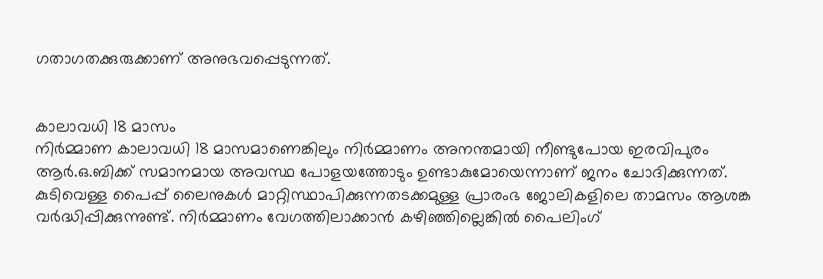ഗതാഗതക്കുരുക്കാണ് അനുഭവപ്പെടുന്നത്.


കാലാവധി 18 മാസം
നിർമ്മാണ കാലാവധി 18 മാസമാണെങ്കിലും നിർമ്മാണം അനന്തമായി നീണ്ടുപോയ ഇരവിപുരം ആർ.ഒ.ബിക്ക് സമാനമായ അവസ്ഥ പോളയത്തോടും ഉണ്ടാകുമോയെന്നാണ് ജനം ചോദിക്കുന്നത്. കുടിവെള്ള പൈപ്പ് ലൈനുകൾ മാറ്റിസ്ഥാപിക്കുന്നതടക്കമുള്ള പ്രാരംഭ ജോലികളിലെ താമസം ആശങ്ക വർദ്ധിപ്പിക്കുന്നുണ്ട്. നിർമ്മാണം വേഗത്തിലാക്കാൻ കഴിഞ്ഞില്ലെങ്കിൽ പൈലിംഗ്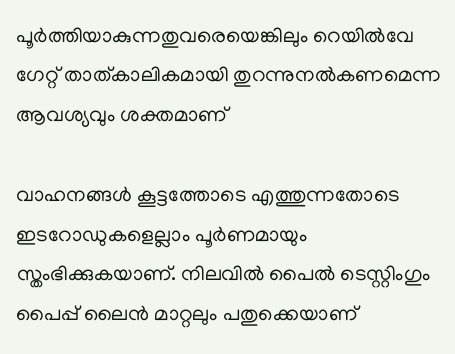പൂർത്തിയാകുന്നതുവരെയെങ്കിലും റെയിൽവേ ഗേറ്റ് താത്കാലികമായി തുറന്നുനൽകണമെന്ന ആവശ്യവും ശക്തമാണ്

വാഹനങ്ങൾ കൂട്ടത്തോടെ എത്തുന്നതോടെ ഇടറോഡുകളെല്ലാം പൂർണമായും സ്തംഭിക്കുകയാണ്. നിലവിൽ പൈൽ ടെസ്റ്റിംഗും പൈപ്പ് ലൈൻ മാറ്റലും പതുക്കെയാണ്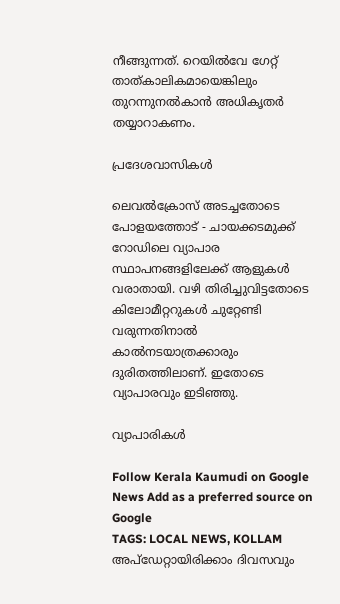നീങ്ങുന്നത്. റെയിൽവേ ഗേറ്റ് താത്കാലികമായെങ്കിലും തുറന്നുനൽകാൻ അധികൃതർ തയ്യാറാകണം.

പ്രദേശവാസികൾ

ലെവൽക്രോസ് അടച്ചതോടെ പോളയത്തോട് - ചായക്കടമുക്ക് റോഡിലെ വ്യാപാര സ്ഥാപനങ്ങളിലേക്ക് ആളുകൾ വരാതായി. വഴി തിരിച്ചുവിട്ടതോടെ കിലോമീറ്ററുകൾ ചുറ്റേണ്ടി വരുന്നതിനാൽ കാൽനടയാത്രക്കാരും ദുരിതത്തിലാണ്. ഇതോടെ വ്യാപാരവും ഇടിഞ്ഞു.

വ്യാപാരികൾ

Follow Kerala Kaumudi on Google News Add as a preferred source on Google
TAGS: LOCAL NEWS, KOLLAM
അപ്ഡേറ്റായിരിക്കാം ദിവസവും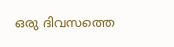ഒരു ദിവസത്തെ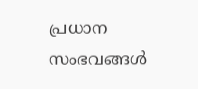പ്രധാന സംഭവങ്ങൾ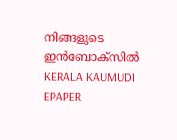നിങ്ങളുടെ ഇൻബോക്സിൽ
KERALA KAUMUDI EPAPER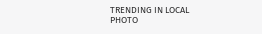TRENDING IN LOCAL
PHOTO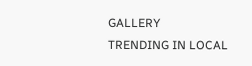GALLERY
TRENDING IN LOCAL